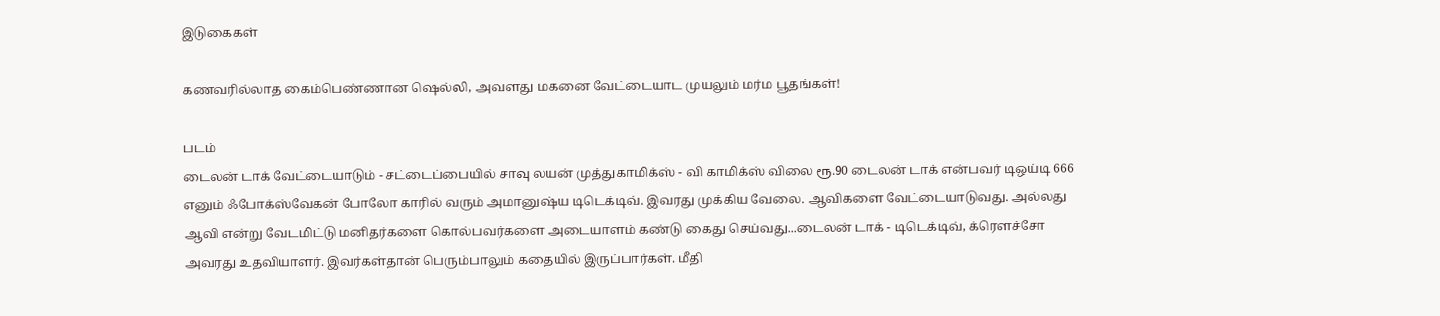இடுகைகள்

கணவரில்லாத கைம்பெண்ணான ஷெல்லி, அவளது மகனை வேட்டையாட முயலும் மர்ம பூதங்கள்!

படம்
டைலன் டாக் வேட்டையாடும் - சட்டைப்பையில் சாவு லயன் முத்துகாமிக்ஸ் - வி காமிக்ஸ் விலை ரூ.90 டைலன் டாக் என்பவர் டிஒய்டி 666 எனும் ஃபோக்ஸ்வேகன் போலோ காரில் வரும் அமானுஷ்ய டிடெக்டிவ். இவரது முக்கிய வேலை. ஆவிகளை வேட்டையாடுவது. அல்லது ஆவி என்று வேடமிட்டு மனிதர்களை கொல்பவர்களை அடையாளம் கண்டு கைது செய்வது...டைலன் டாக் - டிடெக்டிவ், க்ரௌச்சோ அவரது உதவியாளர். இவர்கள்தான் பெரும்பாலும் கதையில் இருப்பார்கள். மீதி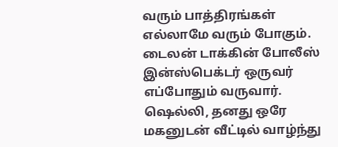வரும் பாத்திரங்கள் எல்லாமே வரும் போகும். டைலன் டாக்கின் போலீஸ் இன்ஸ்பெக்டர் ஒருவர் எப்போதும் வருவார்.  ஷெல்லி, தனது ஒரே மகனுடன் வீட்டில் வாழ்ந்து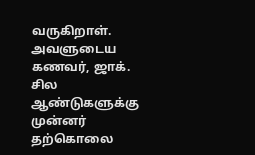வருகிறாள். அவளுடைய கணவர், ஜாக். சில ஆண்டுகளுக்கு முன்னர் தற்கொலை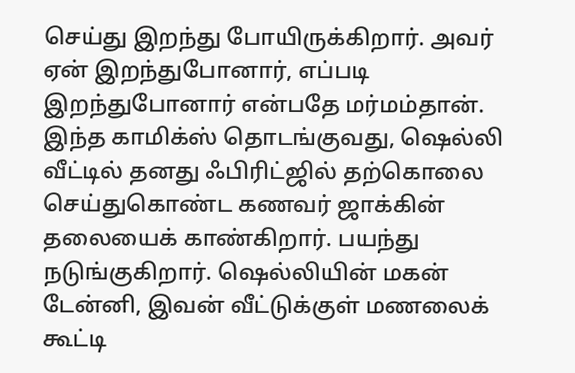செய்து இறந்து போயிருக்கிறார். அவர் ஏன் இறந்துபோனார், எப்படி இறந்துபோனார் என்பதே மர்மம்தான். இந்த காமிக்ஸ் தொடங்குவது, ஷெல்லி வீட்டில் தனது ஃபிரிட்ஜில் தற்கொலை செய்துகொண்ட கணவர் ஜாக்கின் தலையைக் காண்கிறார். பயந்து நடுங்குகிறார். ஷெல்லியின் மகன் டேன்னி, இவன் வீட்டுக்குள் மணலைக் கூட்டி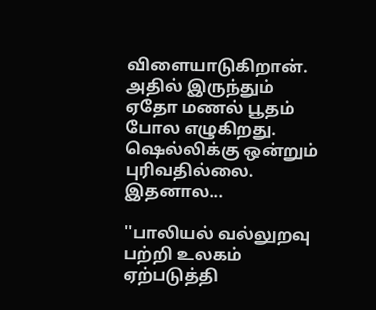விளையாடுகிறான். அதில் இருந்தும் ஏதோ மணல் பூதம் போல எழுகிறது. ஷெல்லிக்கு ஒன்றும் புரிவதில்லை. இதனால...

''பாலியல் வல்லுறவு பற்றி உலகம் ஏற்படுத்தி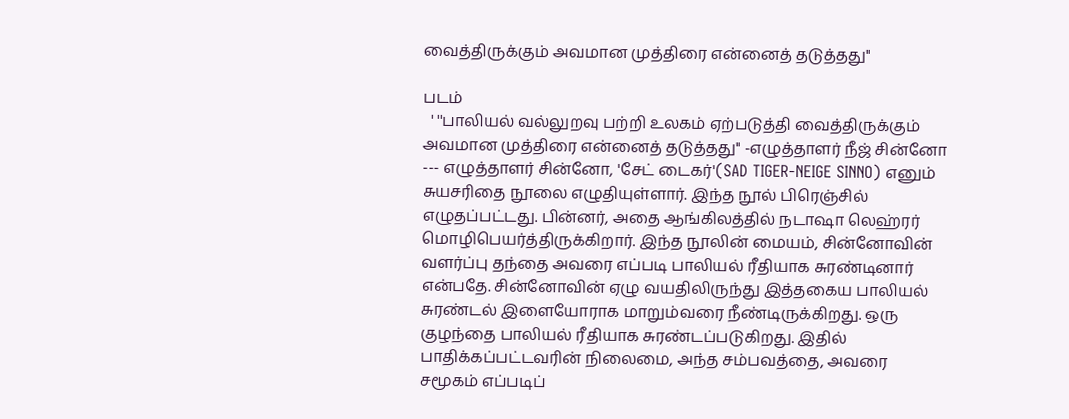வைத்திருக்கும் அவமான முத்திரை என்னைத் தடுத்தது''

படம்
  ' ''பாலியல் வல்லுறவு பற்றி உலகம் ஏற்படுத்தி வைத்திருக்கும் அவமான முத்திரை என்னைத் தடுத்தது'' -எழுத்தாளர் நீஜ் சின்னோ --- எழுத்தாளர் சின்னோ, 'சேட் டைகர்'(SAD TIGER-NEIGE SINNO) எனும் சுயசரிதை நூலை எழுதியுள்ளார். இந்த நூல் பிரெஞ்சில் எழுதப்பட்டது. பின்னர், அதை ஆங்கிலத்தில் நடாஷா லெஹ்ரர் மொழிபெயர்த்திருக்கிறார். இந்த நூலின் மையம், சின்னோவின் வளர்ப்பு தந்தை அவரை எப்படி பாலியல் ரீதியாக சுரண்டினார் என்பதே. சின்னோவின் ஏழு வயதிலிருந்து இத்தகைய பாலியல் சுரண்டல் இளையோராக மாறும்வரை நீண்டிருக்கிறது. ஒரு குழந்தை பாலியல் ரீதியாக சுரண்டப்படுகிறது. இதில் பாதிக்கப்பட்டவரின் நிலைமை, அந்த சம்பவத்தை, அவரை சமூகம் எப்படிப்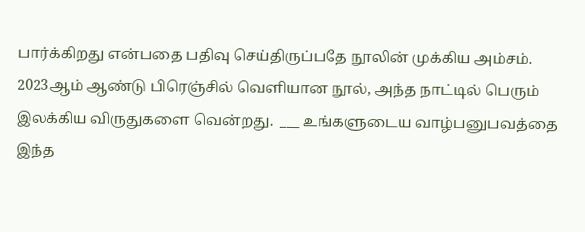பார்க்கிறது என்பதை பதிவு செய்திருப்பதே நூலின் முக்கிய அம்சம். 2023ஆம் ஆண்டு பிரெஞ்சில் வெளியான நூல், அந்த நாட்டில் பெரும் இலக்கிய விருதுகளை வென்றது.  ___ உங்களுடைய வாழ்பனுபவத்தை இந்த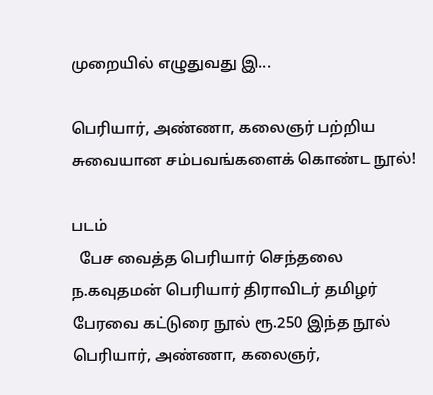முறையில் எழுதுவது இ...

பெரியார், அண்ணா, கலைஞர் பற்றிய சுவையான சம்பவங்களைக் கொண்ட நூல்!

படம்
  பேச வைத்த பெரியார் செந்தலை ந.கவுதமன் பெரியார் திராவிடர் தமிழர் பேரவை கட்டுரை நூல் ரூ.250 இந்த நூல் பெரியார், அண்ணா, கலைஞர்,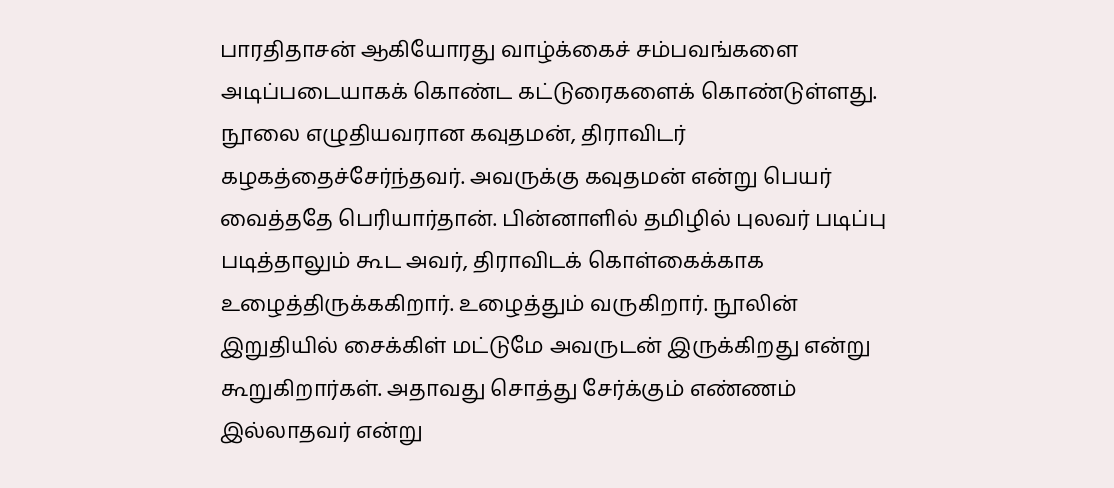பாரதிதாசன் ஆகியோரது வாழ்க்கைச் சம்பவங்களை அடிப்படையாகக் கொண்ட கட்டுரைகளைக் கொண்டுள்ளது. நூலை எழுதியவரான கவுதமன், திராவிடர் கழகத்தைச்சேர்ந்தவர். அவருக்கு கவுதமன் என்று பெயர் வைத்ததே பெரியார்தான். பின்னாளில் தமிழில் புலவர் படிப்பு படித்தாலும் கூட அவர், திராவிடக் கொள்கைக்காக உழைத்திருக்ககிறார். உழைத்தும் வருகிறார். நூலின் இறுதியில் சைக்கிள் மட்டுமே அவருடன் இருக்கிறது என்று கூறுகிறார்கள். அதாவது சொத்து சேர்க்கும் எண்ணம் இல்லாதவர் என்று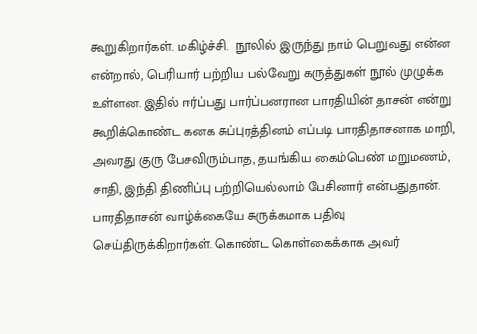கூறுகிறார்கள். மகிழ்ச்சி.  நூலில் இருந்து நாம் பெறுவது என்ன என்றால், பெரியார் பற்றிய பல்வேறு கருத்துகள் நூல் முழுக்க உள்ளன. இதில் ஈர்ப்பது பார்ப்பனரான பாரதியின் தாசன் என்று கூறிக்கொண்ட கனக சுப்புரத்தினம் எப்படி பாரதிதாசனாக மாறி, அவரது குரு பேசவிரும்பாத, தயங்கிய கைம்பெண் மறுமணம், சாதி, இந்தி திணிப்பு பற்றியெல்லாம் பேசினார் என்பதுதான். பாரதிதாசன் வாழ்க்கையே சுருக்கமாக பதிவு செய்திருக்கிறார்கள். கொண்ட கொள்கைக்காக அவர்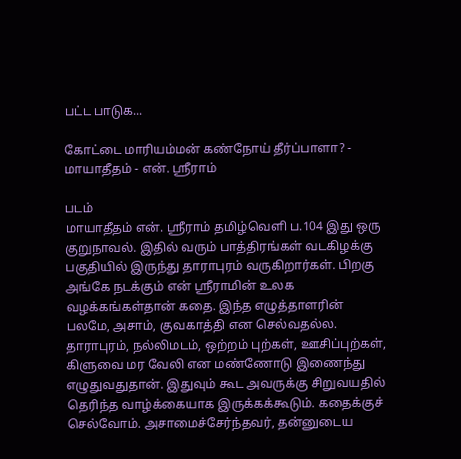பட்ட பாடுக...

கோட்டை மாரியம்மன் கண்நோய் தீர்ப்பாளா? - மாயாதீதம் - என். ஶ்ரீராம்

படம்
மாயாதீதம் என். ஶ்ரீராம் தமிழ்வெளி ப.104 இது ஒரு குறுநாவல். இதில் வரும் பாத்திரங்கள் வடகிழக்கு பகுதியில் இருந்து தாராபுரம் வருகிறார்கள். பிறகு அங்கே நடக்கும் என் ஶ்ரீராமின் உலக வழக்கங்கள்தான் கதை. இந்த எழுத்தாளரின் பலமே, அசாம், குவகாத்தி என செல்வதல்ல. தாராபுரம், நல்லிமடம், ஒற்றம் புற்கள், ஊசிப்புற்கள், கிளுவை மர வேலி என மண்ணோடு இணைந்து எழுதுவதுதான். இதுவும் கூட அவருக்கு சிறுவயதில் தெரிந்த வாழ்க்கையாக இருக்கக்கூடும். கதைக்குச் செல்வோம். அசாமைச்சேர்ந்தவர், தன்னுடைய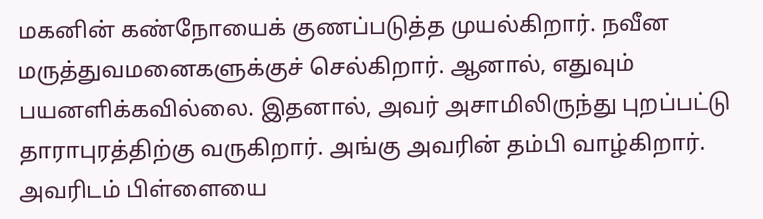மகனின் கண்நோயைக் குணப்படுத்த முயல்கிறார். நவீன மருத்துவமனைகளுக்குச் செல்கிறார். ஆனால், எதுவும் பயனளிக்கவில்லை. இதனால், அவர் அசாமிலிருந்து புறப்பட்டு தாராபுரத்திற்கு வருகிறார். அங்கு அவரின் தம்பி வாழ்கிறார். அவரிடம் பிள்ளையை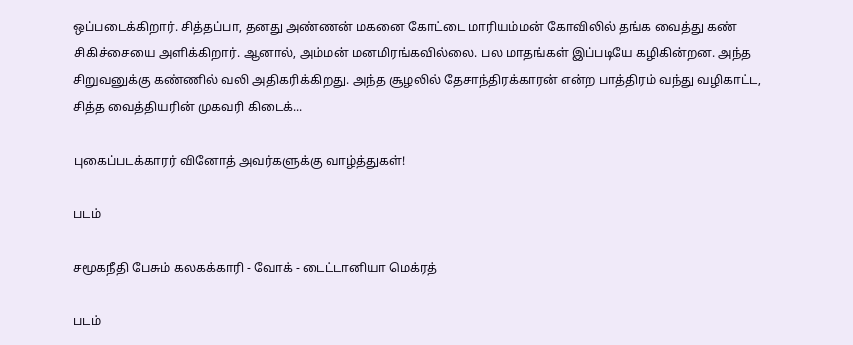ஒப்படைக்கிறார். சித்தப்பா, தனது அண்ணன் மகனை கோட்டை மாரியம்மன் கோவிலில் தங்க வைத்து கண் சிகிச்சையை அளிக்கிறார். ஆனால், அம்மன் மனமிரங்கவில்லை. பல மாதங்கள் இப்படியே கழிகின்றன. அந்த சிறுவனுக்கு கண்ணில் வலி அதிகரிக்கிறது. அந்த சூழலில் தேசாந்திரக்காரன் என்ற பாத்திரம் வந்து வழிகாட்ட, சித்த வைத்தியரின் முகவரி கிடைக்...

புகைப்படக்காரர் வினோத் அவர்களுக்கு வாழ்த்துகள்!

படம்

சமூகநீதி பேசும் கலகக்காரி - வோக் - டைட்டானியா மெக்ரத்

படம்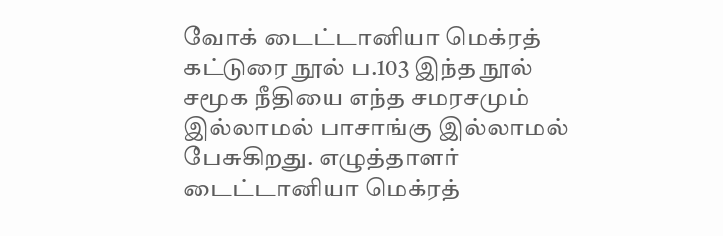வோக் டைட்டானியா மெக்ரத் கட்டுரை நூல் ப.103 இந்த நூல் சமூக நீதியை எந்த சமரசமும் இல்லாமல் பாசாங்கு இல்லாமல் பேசுகிறது. எழுத்தாளர் டைட்டானியா மெக்ரத்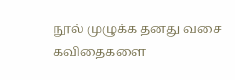நூல் முழுக்க தனது வசை கவிதைகளை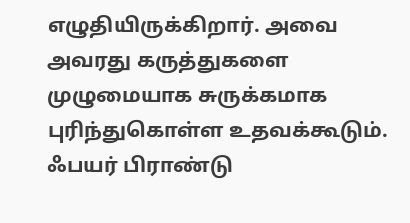எழுதியிருக்கிறார். அவை அவரது கருத்துகளை முழுமையாக சுருக்கமாக புரிந்துகொள்ள உதவக்கூடும். ஃபயர் பிராண்டு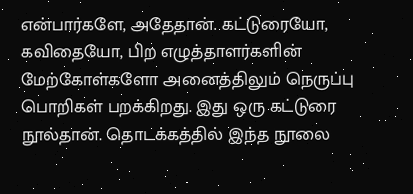என்பார்களே, அதேதான். கட்டுரையோ, கவிதையோ, பிற எழுத்தாளர்களின் மேற்கோள்களோ அனைத்திலும் நெருப்பு பொறிகள் பறக்கிறது. இது ஒரு கட்டுரை நூல்தான். தொடக்கத்தில் இந்த நூலை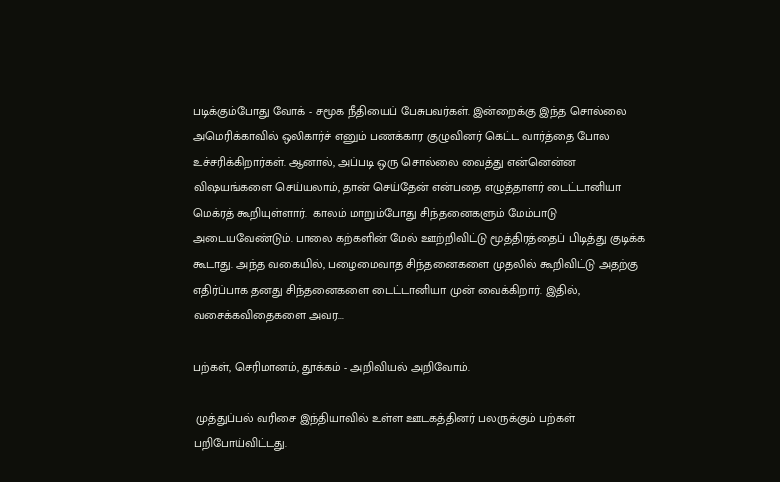படிக்கும்போது வோக் - சமூக நீதியைப் பேசுபவர்கள். இன்றைக்கு இந்த சொல்லை அமெரிக்காவில் ஒலிகார்ச் எனும் பணக்கார குழுவினர் கெட்ட வார்த்தை போல உச்சரிக்கிறார்கள். ஆனால், அப்படி ஒரு சொல்லை வைத்து என்னென்ன விஷயங்களை செய்யலாம், தான் செய்தேன் என்பதை எழுத்தாளர் டைட்டானியா மெக்ரத் கூறியுள்ளார்.  காலம் மாறும்போது சிந்தனைகளும் மேம்பாடு அடையவேண்டும். பாலை கற்களின் மேல் ஊற்றிவிட்டு மூத்திரத்தைப் பிடித்து குடிக்க கூடாது. அந்த வகையில், பழைமைவாத சிந்தனைகளை முதலில் கூறிவிட்டு அதற்கு எதிர்ப்பாக தனது சிந்தனைகளை டைட்டானியா முன் வைக்கிறார். இதில், வசைக்கவிதைகளை அவர...

பற்கள், செரிமானம், தூக்கம் - அறிவியல் அறிவோம்.

 முத்துப்பல் வரிசை இந்தியாவில் உள்ள ஊடகத்தினர் பலருக்கும் பற்கள் பறிபோய்விட்டது.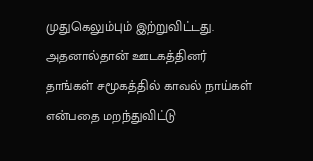முதுகெலும்பும் இற்றுவிட்டது. அதனால்தான் ஊடகத்தினர் தாங்கள் சமூகத்தில் காவல் நாய்கள் என்பதை மறந்துவிட்டு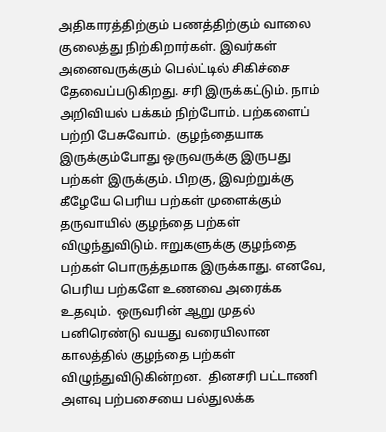அதிகாரத்திற்கும் பணத்திற்கும் வாலை குலைத்து நிற்கிறார்கள். இவர்கள் அனைவருக்கும் பெல்ட்டில் சிகிச்சை தேவைப்படுகிறது. சரி இருக்கட்டும். நாம் அறிவியல் பக்கம் நிற்போம். பற்களைப் பற்றி பேசுவோம்.  குழந்தையாக இருக்கும்போது ஒருவருக்கு இருபது பற்கள் இருக்கும். பிறகு, இவற்றுக்கு கீழேயே பெரிய பற்கள் முளைக்கும் தருவாயில் குழந்தை பற்கள் விழுந்துவிடும். ஈறுகளுக்கு குழந்தை பற்கள் பொருத்தமாக இருக்காது. எனவே, பெரிய பற்களே உணவை அரைக்க உதவும்.  ஒருவரின் ஆறு முதல் பனிரெண்டு வயது வரையிலான காலத்தில் குழந்தை பற்கள் விழுந்துவிடுகின்றன.  தினசரி பட்டாணி அளவு பற்பசையை பல்துலக்க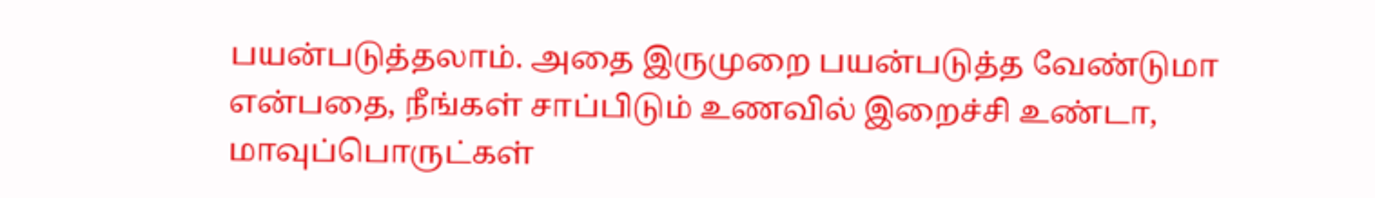பயன்படுத்தலாம். அதை இருமுறை பயன்படுத்த வேண்டுமா என்பதை, நீங்கள் சாப்பிடும் உணவில் இறைச்சி உண்டா, மாவுப்பொருட்கள்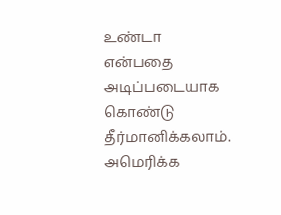உண்டா என்பதை அடிப்படையாக கொண்டு தீர்மானிக்கலாம். அமெரிக்க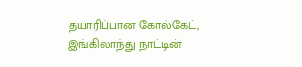தயாரிப்பான கோல்கேட், இங்கிலாந்து நாட்டின்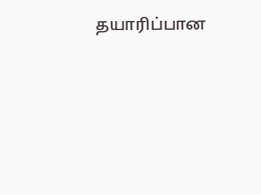தயாரிப்பான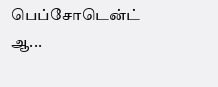பெப்சோடென்ட் ஆ...